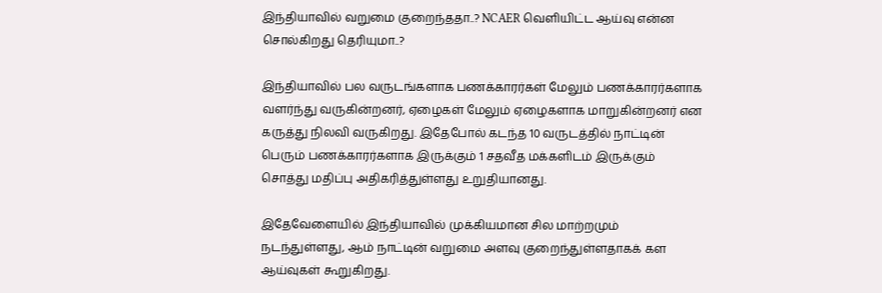இந்தியாவில் வறுமை குறைந்ததா..? NCAER வெளியிட்ட ஆய்வு என்ன சொல்கிறது தெரியுமா..?

இந்தியாவில் பல வருடங்களாக பணக்காரர்கள் மேலும் பணக்காரர்களாக வளர்ந்து வருகின்றனர், ஏழைகள் மேலும் ஏழைகளாக மாறுகின்றனர் என கருத்து நிலவி வருகிறது. இதேபோல் கடந்த 10 வருடத்தில் நாட்டின் பெரும் பணக்காரர்களாக இருக்கும் 1 சதவீத மக்களிடம் இருக்கும் சொத்து மதிப்பு அதிகரித்துள்ளது உறுதியானது.

இதேவேளையில் இந்தியாவில் முக்கியமான சில மாற்றமும் நடந்துள்ளது, ஆம் நாட்டின் வறுமை அளவு குறைந்துள்ளதாகக் கள ஆய்வுகள் கூறுகிறது.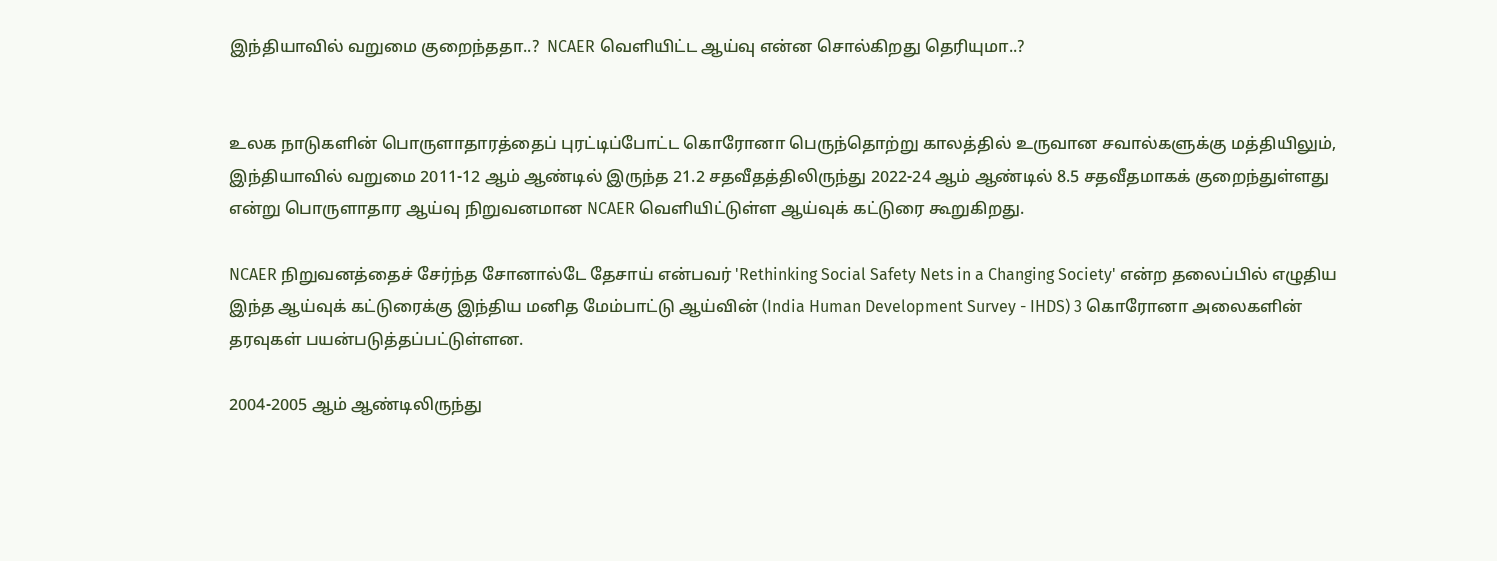இந்தியாவில் வறுமை குறைந்ததா..?  NCAER வெளியிட்ட ஆய்வு என்ன சொல்கிறது தெரியுமா..?


உலக நாடுகளின் பொருளாதாரத்தைப் புரட்டிப்போட்ட கொரோனா பெருந்தொற்று காலத்தில் உருவான சவால்களுக்கு மத்தியிலும், இந்தியாவில் வறுமை 2011-12 ஆம் ஆண்டில் இருந்த 21.2 சதவீதத்திலிருந்து 2022-24 ஆம் ஆண்டில் 8.5 சதவீதமாகக் குறைந்துள்ளது என்று பொருளாதார ஆய்வு நிறுவனமான NCAER வெளியிட்டுள்ள ஆய்வுக் கட்டுரை கூறுகிறது.

NCAER நிறுவனத்தைச் சேர்ந்த சோனால்டே தேசாய் என்பவர் 'Rethinking Social Safety Nets in a Changing Society' என்ற தலைப்பில் எழுதிய இந்த ஆய்வுக் கட்டுரைக்கு இந்திய மனித மேம்பாட்டு ஆய்வின் (India Human Development Survey - IHDS) 3 கொரோனா அலைகளின் தரவுகள் பயன்படுத்தப்பட்டுள்ளன.

2004-2005 ஆம் ஆண்டிலிருந்து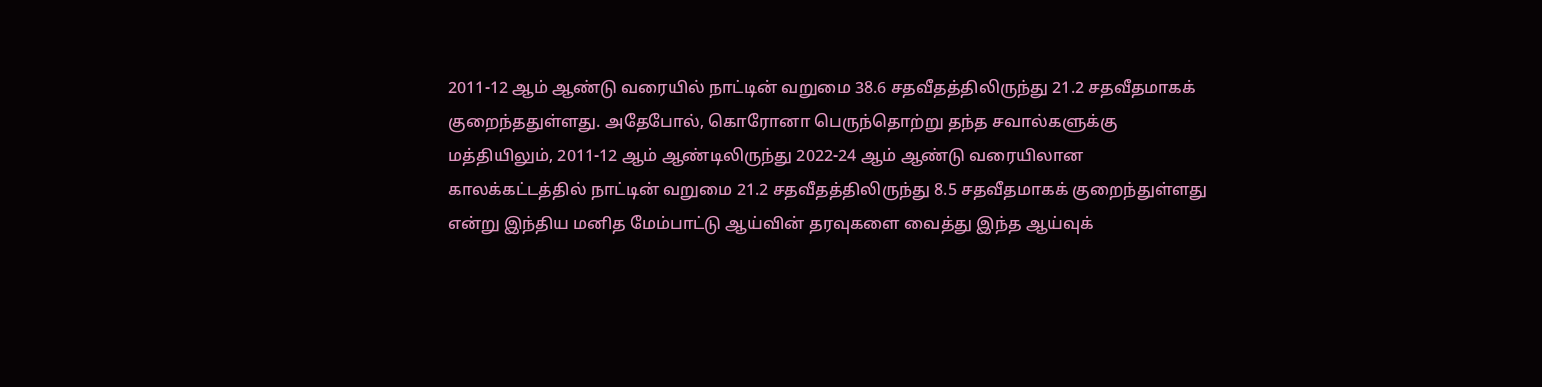2011-12 ஆம் ஆண்டு வரையில் நாட்டின் வறுமை 38.6 சதவீதத்திலிருந்து 21.2 சதவீதமாகக் குறைந்ததுள்ளது. அதேபோல், கொரோனா பெருந்தொற்று தந்த சவால்களுக்கு மத்தியிலும், 2011-12 ஆம் ஆண்டிலிருந்து 2022-24 ஆம் ஆண்டு வரையிலான காலக்கட்டத்தில் நாட்டின் வறுமை 21.2 சதவீதத்திலிருந்து 8.5 சதவீதமாகக் குறைந்துள்ளது என்று இந்திய மனித மேம்பாட்டு ஆய்வின் தரவுகளை வைத்து இந்த ஆய்வுக்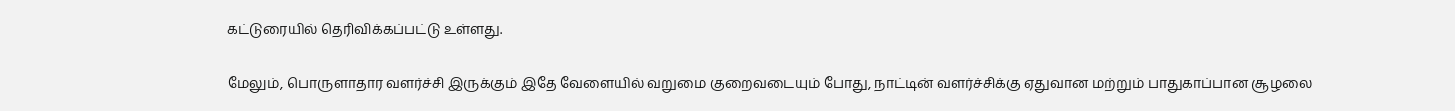கட்டுரையில் தெரிவிக்கப்பட்டு உள்ளது.

மேலும், பொருளாதார வளர்ச்சி இருக்கும் இதே வேளையில் வறுமை குறைவடையும் போது, நாட்டின் வளர்ச்சிக்கு ஏதுவான மற்றும் பாதுகாப்பான சூழலை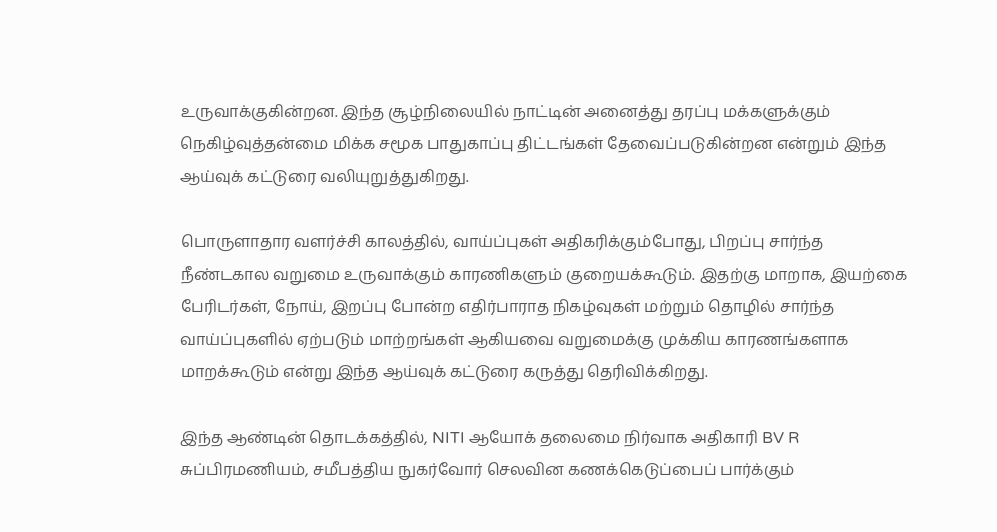உருவாக்குகின்றன. இந்த சூழ்நிலையில் நாட்டின் அனைத்து தரப்பு மக்களுக்கும் நெகிழ்வுத்தன்மை மிக்க சமூக பாதுகாப்பு திட்டங்கள் தேவைப்படுகின்றன என்றும் இந்த ஆய்வுக் கட்டுரை வலியுறுத்துகிறது.

பொருளாதார வளர்ச்சி காலத்தில், வாய்ப்புகள் அதிகரிக்கும்போது, பிறப்பு சார்ந்த நீண்டகால வறுமை உருவாக்கும் காரணிகளும் குறையக்கூடும். இதற்கு மாறாக, இயற்கை பேரிடர்கள், நோய், இறப்பு போன்ற எதிர்பாராத நிகழ்வுகள் மற்றும் தொழில் சார்ந்த வாய்ப்புகளில் ஏற்படும் மாற்றங்கள் ஆகியவை வறுமைக்கு முக்கிய காரணங்களாக மாறக்கூடும் என்று இந்த ஆய்வுக் கட்டுரை கருத்து தெரிவிக்கிறது.

இந்த ஆண்டின் தொடக்கத்தில், NITI ஆயோக் தலைமை நிர்வாக அதிகாரி BV R சுப்பிரமணியம், சமீபத்திய நுகர்வோர் செலவின கணக்கெடுப்பைப் பார்க்கும்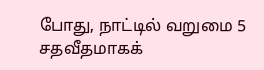போது, நாட்டில் வறுமை 5 சதவீதமாகக்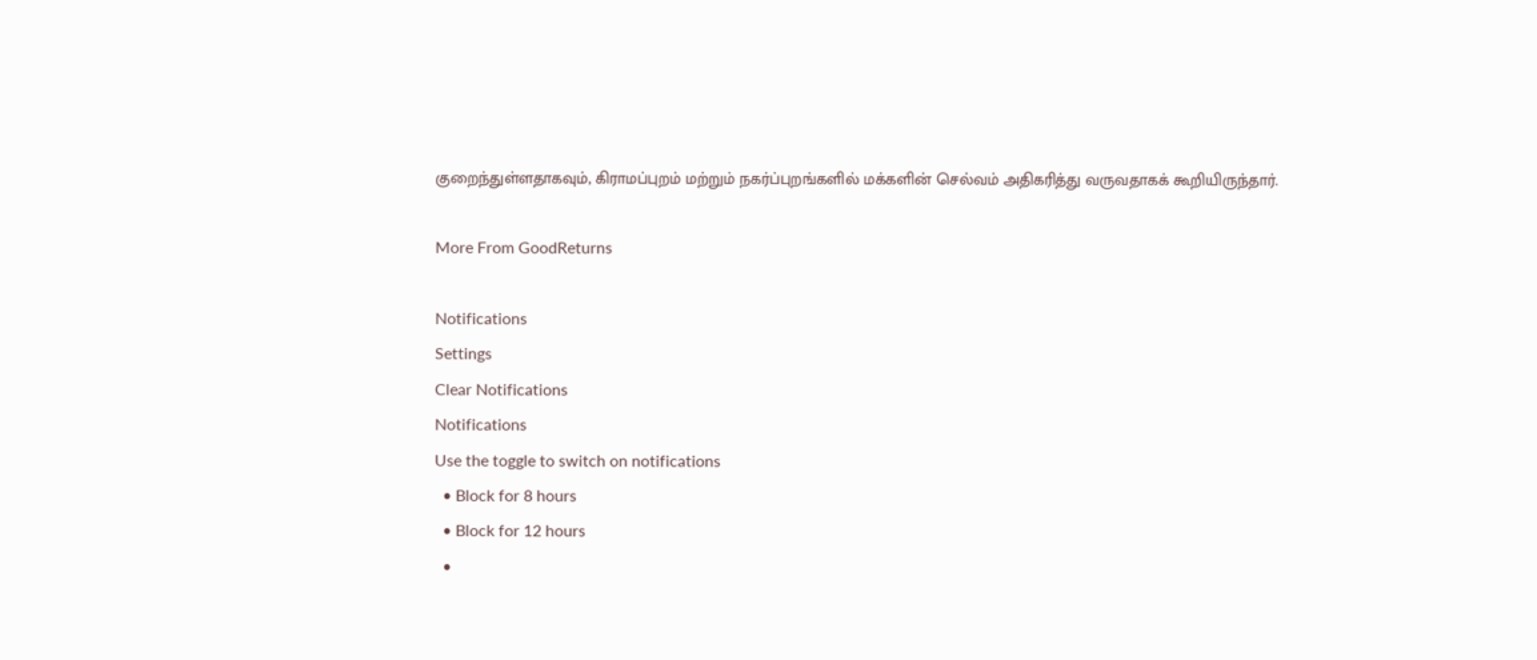குறைந்துள்ளதாகவும், கிராமப்புறம் மற்றும் நகர்ப்புறங்களில் மக்களின் செல்வம் அதிகரித்து வருவதாகக் கூறியிருந்தார்.

More From GoodReturns

Notifications
Settings
Clear Notifications
Notifications
Use the toggle to switch on notifications
  • Block for 8 hours
  • Block for 12 hours
  •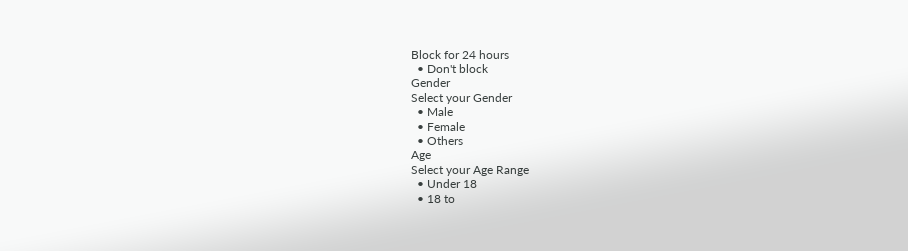Block for 24 hours
  • Don't block
Gender
Select your Gender
  • Male
  • Female
  • Others
Age
Select your Age Range
  • Under 18
  • 18 to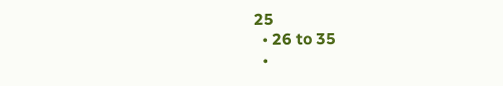25
  • 26 to 35
  •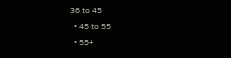36 to 45
  • 45 to 55
  • 55+